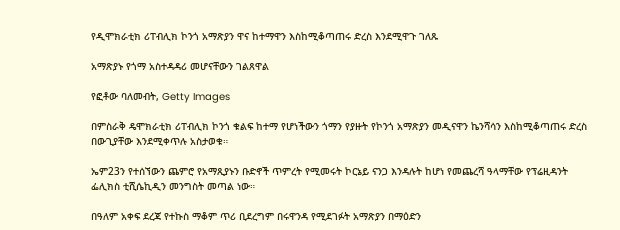የዲሞክራቲክ ሪፐብሊክ ኮንጎ አማጽያን ዋና ከተማዋን እስከሚቆጣጠሩ ድረስ እንደሚዋጉ ገለጹ

አማጽያኑ የጎማ አስተዳዳሪ መሆናቸውን ገልጸዋል

የፎቶው ባለመብት, Getty Images

በምስራቅ ዴሞክራቲክ ሪፐብሊክ ኮንጎ ቁልፍ ከተማ የሆነችውን ጎማን የያዙት የኮንጎ አማጽያን መዲናዋን ኬንሻሳን እስከሚቆጣጠሩ ድረስ በውጊያቸው እንደሚቀጥሉ አስታወቁ።

ኤም23ን የተሰኘውን ጨምሮ የአማጺያኑን ቡድኖች ጥምረት የሚመሩት ኮርኔይ ናንጋ እንዳሉት ከሆነ የመጨረሻ ዓላማቸው የፕሬዚዳንት ፌሊክስ ቲሺሴኪዲን መንግስት መጣል ነው።

በዓለም አቀፍ ደረጃ የተኩስ ማቆም ጥሪ ቢደረግም በሩዋንዳ የሚደገፉት አማጽያን በማዕድን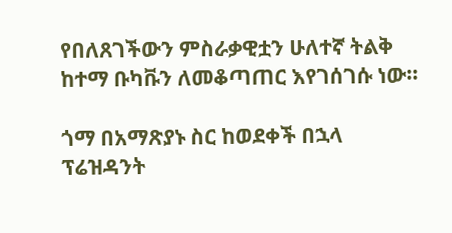የበለጸገችውን ምስራቃዊቷን ሁለተኛ ትልቅ ከተማ ቡካቩን ለመቆጣጠር እየገሰገሱ ነው።

ጎማ በአማጽያኑ ስር ከወደቀች በኋላ ፕሬዝዳንት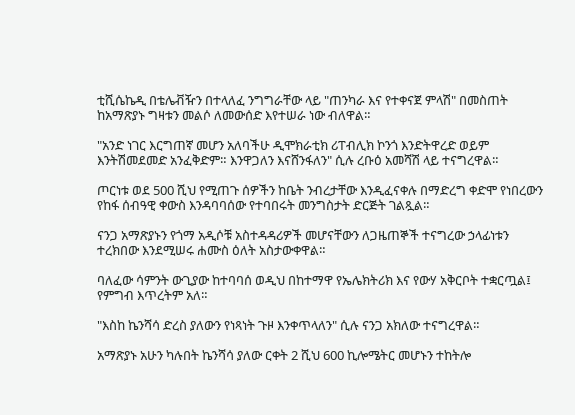ቲሺሴኬዲ በቴሌቭዥን በተላለፈ ንግግራቸው ላይ "ጠንካራ እና የተቀናጀ ምላሽ" በመስጠት ከአማጽያኑ ግዛቱን መልሶ ለመውሰድ እየተሠራ ነው ብለዋል።

"አንድ ነገር እርግጠኛ መሆን አለባችሁ ዲሞክራቲክ ሪፐብሊክ ኮንጎ እንድትዋረድ ወይም እንትሽመደመድ አንፈቅድም። እንዋጋለን እናሸንፋለን" ሲሉ ረቡዕ አመሻሽ ላይ ተናግረዋል።

ጦርነቱ ወደ 500 ሺህ የሚጠጉ ሰዎችን ከቤት ንብረታቸው እንዲፈናቀሉ በማድረግ ቀድሞ የነበረውን የከፋ ሰብዓዊ ቀውስ እንዳባባሰው የተባበሩት መንግስታት ድርጅት ገልጿል።

ናንጋ አማጽያኑን የጎማ አዲሶቹ አስተዳዳሪዎች መሆናቸውን ለጋዜጠኞች ተናግረው ኃላፊነቱን ተረክበው እንደሚሠሩ ሐሙስ ዕለት አስታውቀዋል።

ባለፈው ሳምንት ውጊያው ከተባባሰ ወዲህ በከተማዋ የኤሌክትሪክ እና የውሃ አቅርቦት ተቋርጧል፤ የምግብ እጥረትም አለ።

"እስከ ኬንሻሳ ድረስ ያለውን የነጻነት ጉዞ እንቀጥላለን" ሲሉ ናንጋ አክለው ተናግረዋል።

አማጽያኑ አሁን ካሉበት ኬንሻሳ ያለው ርቀት 2 ሺህ 600 ኪሎሜትር መሆኑን ተከትሎ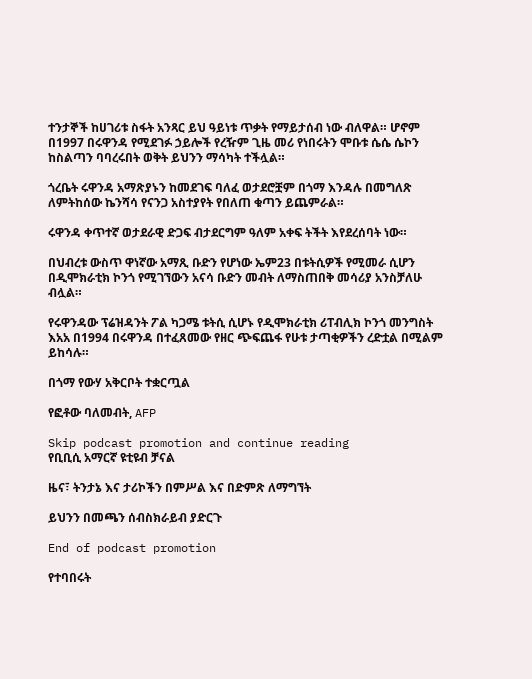ተንታኞች ከሀገሪቱ ስፋት አንጻር ይህ ዓይነቱ ጥቃት የማይታሰብ ነው ብለዋል። ሆኖም በ1997 በሩዋንዳ የሚደገፉ ኃይሎች የረዥም ጊዜ መሪ የነበሩትን ሞቡቱ ሴሴ ሴኮን ከስልጣን ባባረሩበት ወቅት ይህንን ማሳካት ተችሏል።

ጎረቤት ሩዋንዳ አማጽያኑን ከመደገፍ ባለፈ ወታደሮቿም በጎማ እንዳሉ በመግለጽ ለምትከሰው ኬንሻሳ የናንጋ አስተያየት የበለጠ ቁጣን ይጨምራል።

ሩዋንዳ ቀጥተኛ ወታደራዊ ድጋፍ ብታደርግም ዓለም አቀፍ ትችት እየደረሰባት ነው።

በህብረቱ ውስጥ ዋነኛው አማጺ ቡድን የሆነው ኤም23 በቱትሲዎች የሚመራ ሲሆን በዲሞክራቲክ ኮንጎ የሚገኘውን አናሳ ቡድን መብት ለማስጠበቅ መሳሪያ አንስቻለሁ ብሏል።

የሩዋንዳው ፕሬዝዳንት ፖል ካጋሜ ቱትሲ ሲሆኑ የዲሞክራቲክ ሪፐብሊክ ኮንጎ መንግስት እአአ በ1994 በሩዋንዳ በተፈጸመው የዘር ጭፍጨፋ የሁቱ ታጣቂዎችን ረድቷል በሚልም ይከሳሉ።

በጎማ የውሃ አቅርቦት ተቋርጧል

የፎቶው ባለመብት, AFP

Skip podcast promotion and continue reading
የቢቢሲ አማርኛ ዩቲዩብ ቻናል

ዜና፣ ትንታኔ እና ታሪኮችን በምሥል እና በድምጽ ለማግኘት

ይህንን በመጫን ሰብስክራይብ ያድርጉ

End of podcast promotion

የተባበሩት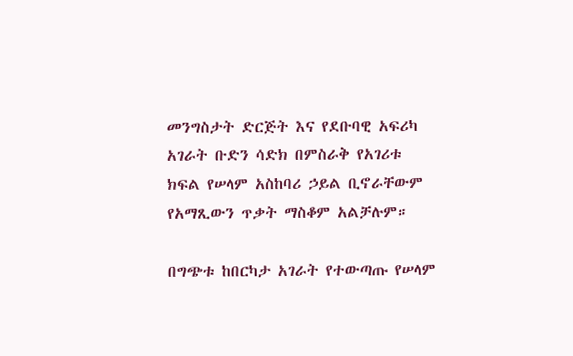መንግስታት ድርጅት እና የደቡባዊ አፍሪካ አገራት ቡድን ሳድክ በምስራቅ የአገሪቱ ክፍል የሠላም አስከባሪ ኃይል ቢኖራቸውም የአማጺውን ጥቃት ማስቆም አልቻሉም።

በግጭቱ ከበርካታ አገራት የተውጣጡ የሠላም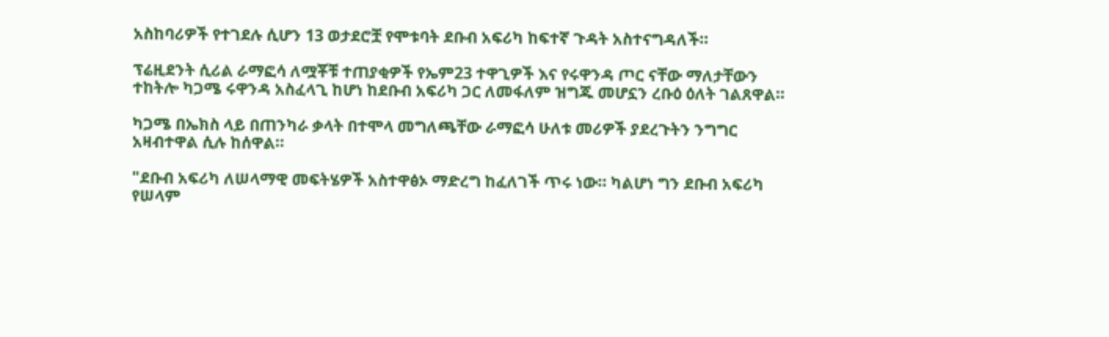አስከባሪዎች የተገደሉ ሲሆን 13 ወታደሮቿ የሞቱባት ደቡብ አፍሪካ ከፍተኛ ጉዳት አስተናግዳለች።

ፕሬዚደንት ሲሪል ራማፎሳ ለሟቾቹ ተጠያቂዎች የኤም23 ተዋጊዎች እና የሩዋንዳ ጦር ናቸው ማለታቸውን ተከትሎ ካጋሜ ሩዋንዳ አስፈላጊ ከሆነ ከደቡብ አፍሪካ ጋር ለመፋለም ዝግጁ መሆኗን ረቡዕ ዕለት ገልጸዋል።

ካጋሜ በኤክስ ላይ በጠንካራ ቃላት በተሞላ መግለጫቸው ራማፎሳ ሁለቱ መሪዎች ያደረጉትን ንግግር አዛብተዋል ሲሉ ከሰዋል።

"ደቡብ አፍሪካ ለሠላማዊ መፍትሄዎች አስተዋፅኦ ማድረግ ከፈለገች ጥሩ ነው። ካልሆነ ግን ደቡብ አፍሪካ የሠላም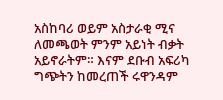አስከባሪ ወይም አስታራቂ ሚና ለመጫወት ምንም አይነት ብቃት አይኖራትም። እናም ደቡብ አፍሪካ ግጭትን ከመረጠች ሩዋንዳም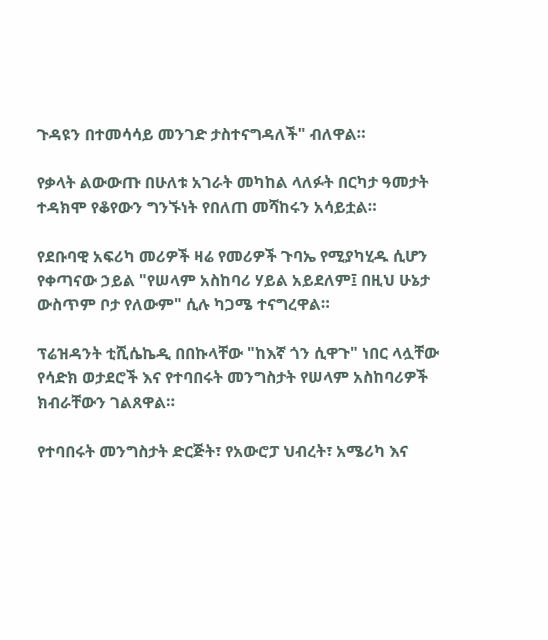ጉዳዩን በተመሳሳይ መንገድ ታስተናግዳለች" ብለዋል።

የቃላት ልውውጡ በሁለቱ አገራት መካከል ላለፉት በርካታ ዓመታት ተዳክሞ የቆየውን ግንኙነት የበለጠ መሻከሩን አሳይቷል።

የደቡባዊ አፍሪካ መሪዎች ዛሬ የመሪዎች ጉባኤ የሚያካሂዱ ሲሆን የቀጣናው ኃይል "የሠላም አስከባሪ ሃይል አይደለም፤ በዚህ ሁኔታ ውስጥም ቦታ የለውም" ሲሉ ካጋሜ ተናግረዋል።

ፕሬዝዳንት ቲሺሴኬዲ በበኩላቸው "ከእኛ ጎን ሲዋጉ" ነበር ላሏቸው የሳድክ ወታደሮች እና የተባበሩት መንግስታት የሠላም አስከባሪዎች ክብራቸውን ገልጸዋል።

የተባበሩት መንግስታት ድርጅት፣ የአውሮፓ ህብረት፣ አሜሪካ እና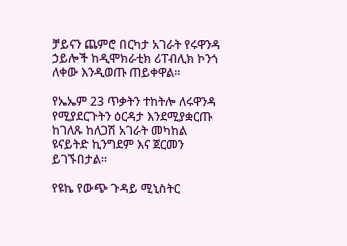ቻይናን ጨምሮ በርካታ አገራት የሩዋንዳ ኃይሎች ከዲሞክራቲክ ሪፐብሊክ ኮንጎ ለቀው እንዲወጡ ጠይቀዋል።

የኤኤም 23 ጥቃትን ተከትሎ ለሩዋንዳ የሚያደርጉትን ዕርዳታ እንደሚያቋርጡ ከገለጹ ከለጋሽ አገራት መካከል ዩናይትድ ኪንግደም እና ጀርመን ይገኙበታል።

የዩኬ የውጭ ጉዳይ ሚኒስትር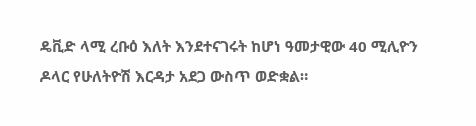ዴቪድ ላሚ ረቡዕ እለት እንደተናገሩት ከሆነ ዓመታዊው 40 ሚሊዮን ዶላር የሁለትዮሽ እርዳታ አደጋ ውስጥ ወድቋል።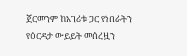ጀርመንም ከአገሪቱ ጋር የነበራትን የዕርዳታ ውይይት መሰረዟን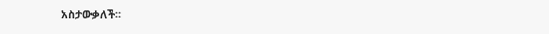አስታውቃለች።